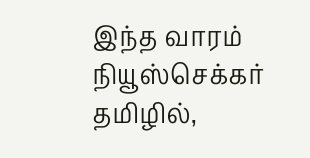இந்த வாரம் நியூஸ்செக்கர் தமிழில்,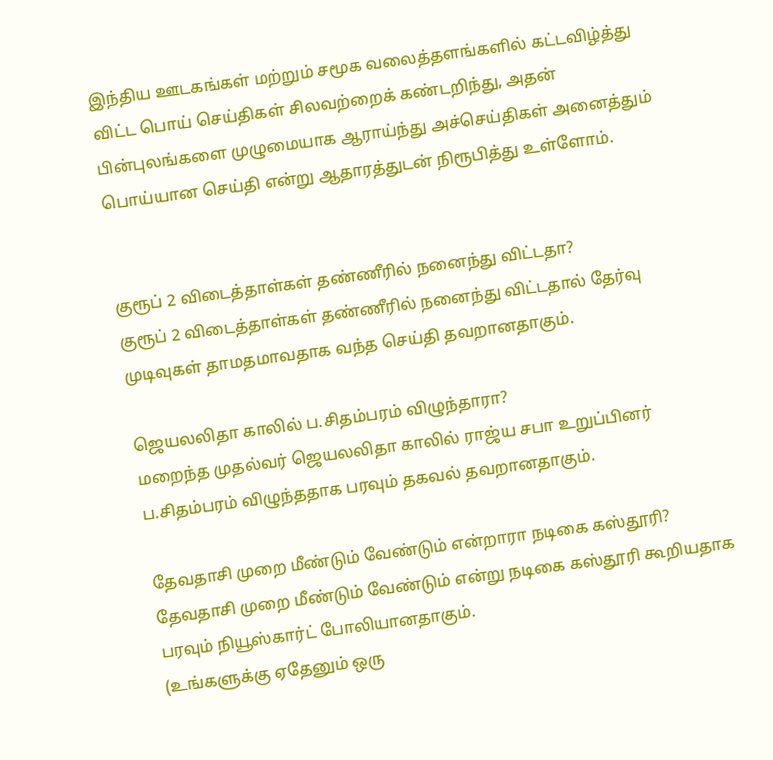இந்திய ஊடகங்கள் மற்றும் சமூக வலைத்தளங்களில் கட்டவிழ்த்து விட்ட பொய் செய்திகள் சிலவற்றைக் கண்டறிந்து, அதன் பின்புலங்களை முழுமையாக ஆராய்ந்து அச்செய்திகள் அனைத்தும் பொய்யான செய்தி என்று ஆதாரத்துடன் நிரூபித்து உள்ளோம்.


குரூப் 2 விடைத்தாள்கள் தண்ணீரில் நனைந்து விட்டதா?
குரூப் 2 விடைத்தாள்கள் தண்ணீரில் நனைந்து விட்டதால் தேர்வு முடிவுகள் தாமதமாவதாக வந்த செய்தி தவறானதாகும்.

ஜெயலலிதா காலில் ப.சிதம்பரம் விழுந்தாரா?
மறைந்த முதல்வர் ஜெயலலிதா காலில் ராஜ்ய சபா உறுப்பினர் ப.சிதம்பரம் விழுந்ததாக பரவும் தகவல் தவறானதாகும்.

தேவதாசி முறை மீண்டும் வேண்டும் என்றாரா நடிகை கஸ்தூரி?
தேவதாசி முறை மீண்டும் வேண்டும் என்று நடிகை கஸ்தூரி கூறியதாக பரவும் நியூஸ்கார்ட் போலியானதாகும்.
(உங்களுக்கு ஏதேனும் ஒரு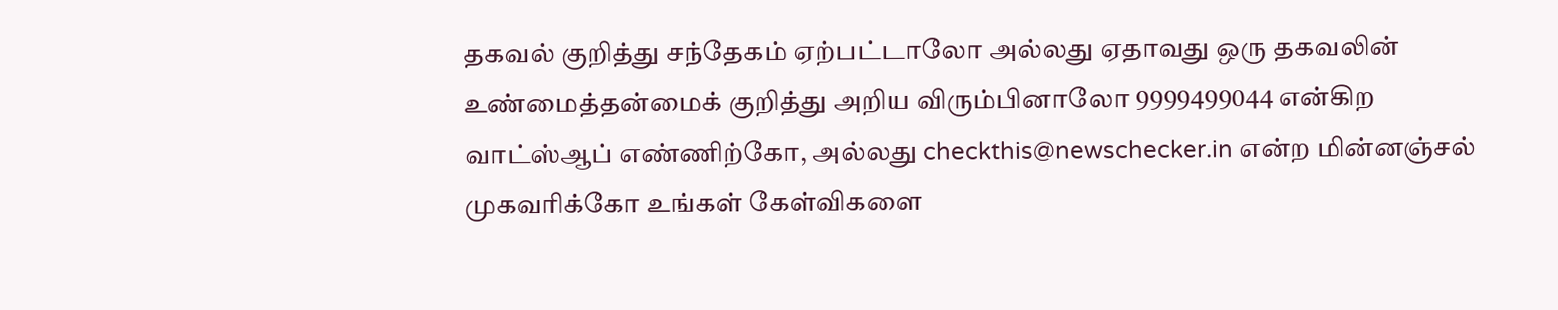தகவல் குறித்து சந்தேகம் ஏற்பட்டாலோ அல்லது ஏதாவது ஒரு தகவலின் உண்மைத்தன்மைக் குறித்து அறிய விரும்பினாலோ 9999499044 என்கிற வாட்ஸ்ஆப் எண்ணிற்கோ, அல்லது checkthis@newschecker.in என்ற மின்னஞ்சல் முகவரிக்கோ உங்கள் கேள்விகளை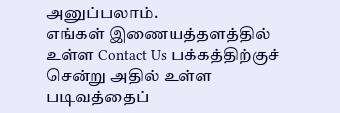அனுப்பலாம்.
எங்கள் இணையத்தளத்தில் உள்ள Contact Us பக்கத்திற்குச் சென்று அதில் உள்ள படிவத்தைப்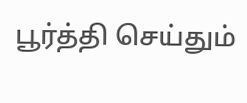பூர்த்தி செய்தும்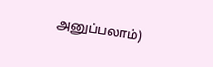அனுப்பலாம்)